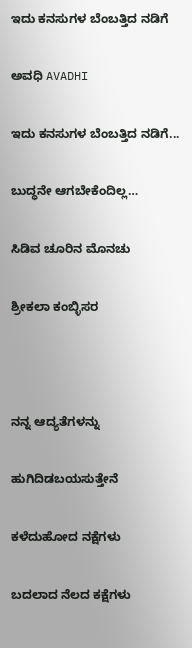ಇದು ಕನಸುಗಳ ಬೆಂಬತ್ತಿದ ನಡಿಗೆ‍

ಅವಧಿ AVADHI

ಇದು ಕನಸುಗಳ ಬೆಂಬತ್ತಿದ ನಡಿಗೆ...

ಬುದ್ಧನೇ ಆಗಬೇಕೆಂದಿಲ್ಲ…

ಸಿಡಿವ ಚೂರಿನ ಮೊನಚು

ಶ್ರೀಕಲಾ ಕಂಬ್ಳಿಸರ



ನನ್ನ ಆದ್ಯತೆಗಳನ್ನು

ಹುಗಿದಿಡಬಯಸುತ್ತೇನೆ

ಕಳೆದುಹೋದ ನಕ್ಷೆಗಳು

ಬದಲಾದ ನೆಲದ ಕಕ್ಷೆಗಳು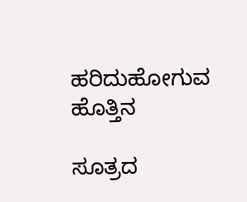ಹರಿದುಹೋಗುವ ಹೊತ್ತಿನ

ಸೂತ್ರದ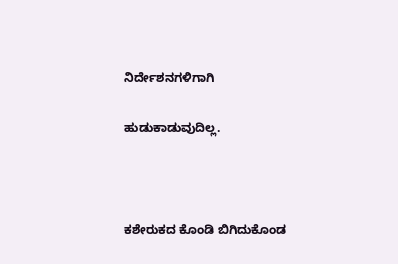ನಿರ್ದೇಶನಗಳಿಗಾಗಿ

ಹುಡುಕಾಡುವುದಿಲ್ಲ.



ಕಶೇರುಕದ ಕೊಂಡಿ ಬಿಗಿದುಕೊಂಡ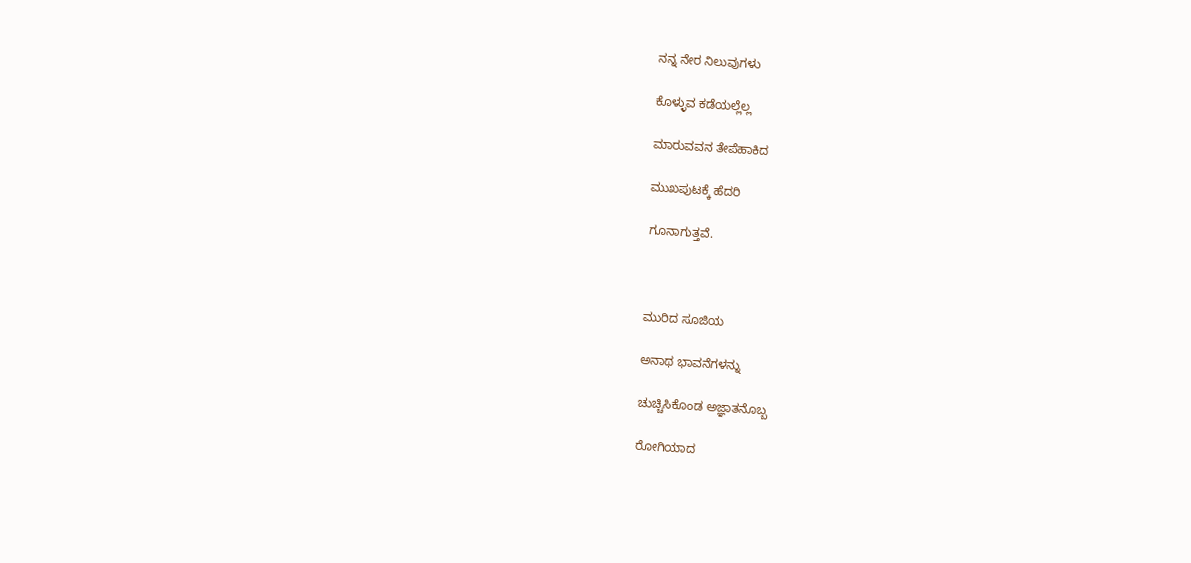ನನ್ನ ನೇರ ನಿಲುವುಗಳು

ಕೊಳ್ಳುವ ಕಡೆಯಲ್ಲೆಲ್ಲ

ಮಾರುವವನ ತೇಪೆಹಾಕಿದ

ಮುಖಪುಟಕ್ಕೆ ಹೆದರಿ

ಗೂನಾಗುತ್ತವೆ.



ಮುರಿದ ಸೂಜಿಯ

ಅನಾಥ ಭಾವನೆಗಳನ್ನು

ಚುಚ್ಚಿಸಿಕೊಂಡ ಅಜ್ಞಾತನೊಬ್ಬ

ರೋಗಿಯಾದ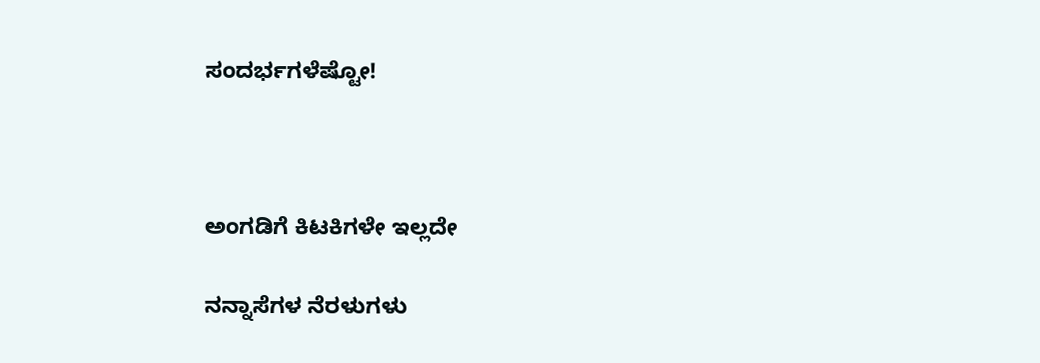ಸಂದರ್ಭಗಳೆಷ್ಟೋ!



ಅಂಗಡಿಗೆ ಕಿಟಕಿಗಳೇ ಇಲ್ಲದೇ

ನನ್ನಾಸೆಗಳ ನೆರಳುಗಳು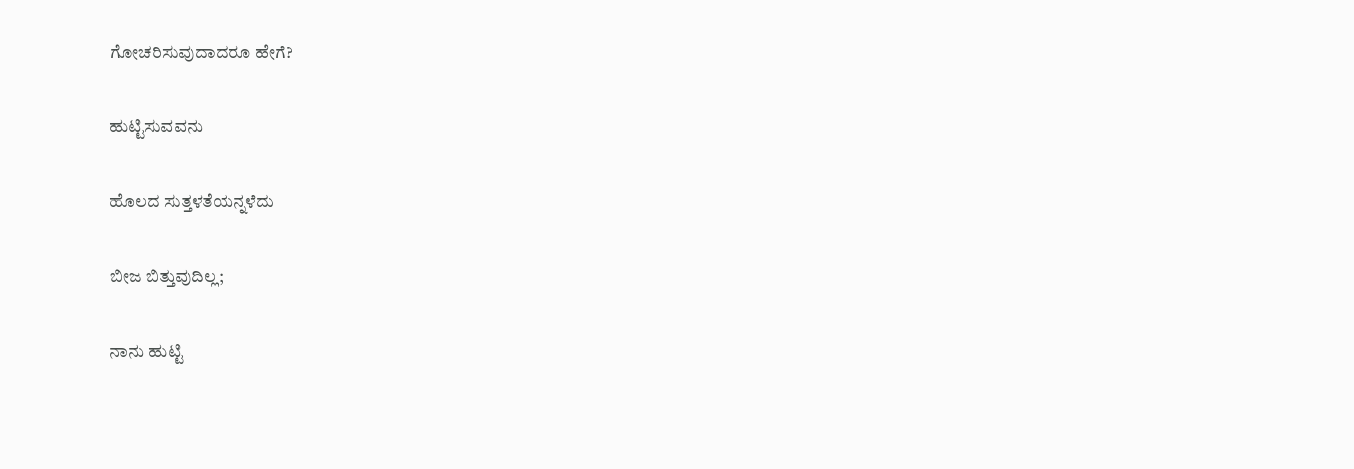ಗೋಚರಿಸುವುದಾದರೂ ಹೇಗೆ?

ಹುಟ್ಟಿಸುವವನು

ಹೊಲದ ಸುತ್ತಳತೆಯನ್ನಳೆದು

ಬೀಜ ಬಿತ್ತುವುದಿಲ್ಲ;

ನಾನು ಹುಟ್ಟಿ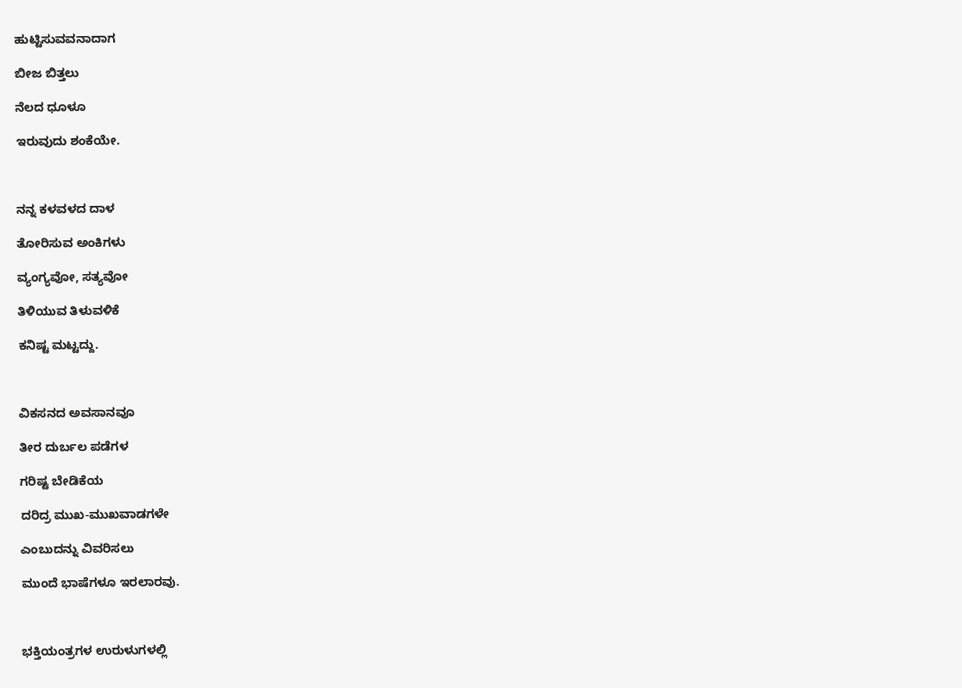ಹುಟ್ಟಿಸುವವನಾದಾಗ

ಬೀಜ ಬಿತ್ತಲು

ನೆಲದ ಧೂಳೂ

ಇರುವುದು ಶಂಕೆಯೇ.



ನನ್ನ ಕಳವಳದ ದಾಳ

ತೋರಿಸುವ ಅಂಕಿಗಳು

ವ್ಯಂಗ್ಯವೋ, ಸತ್ಯವೋ

ತಿಳಿಯುವ ತಿಳುವಳಿಕೆ

ಕನಿಷ್ಟ ಮಟ್ಟದ್ದು.



ವಿಕಸನದ ಅವಸಾನವೂ

ತೀರ ದುರ್ಬಲ ಪಡೆಗಳ

ಗರಿಷ್ಟ ಬೇಡಿಕೆಯ

ದರಿದ್ರ ಮುಖ-ಮುಖವಾಡಗಳೇ

ಎಂಬುದನ್ನು ವಿವರಿಸಲು

ಮುಂದೆ ಭಾಷೆಗಳೂ ಇರಲಾರವು.



ಭಕ್ತಿಯಂತ್ರಗಳ ಉರುಳುಗಳಲ್ಲಿ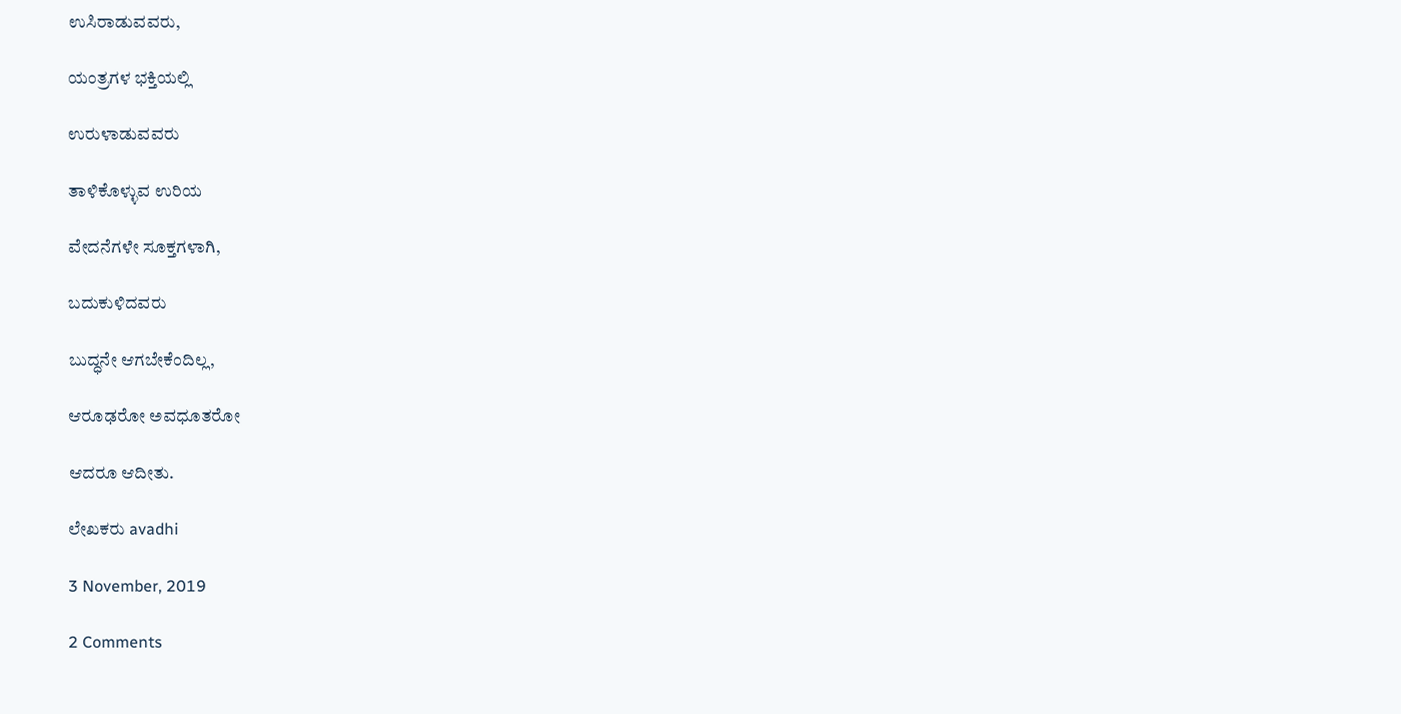ಉಸಿರಾಡುವವರು,

ಯಂತ್ರಗಳ ಭಕ್ತಿಯಲ್ಲಿ

ಉರುಳಾಡುವವರು

ತಾಳಿಕೊಳ್ಳುವ ಉರಿಯ

ವೇದನೆಗಳೇ ಸೂಕ್ತಗಳಾಗಿ,

ಬದುಕುಳಿದವರು

ಬುದ್ಧನೇ ಆಗಬೇಕೆಂದಿಲ್ಲ,

ಆರೂಢರೋ ಅವಧೂತರೋ

ಆದರೂ ಆದೀತು.

ಲೇಖಕರು avadhi

3 November, 2019

2 Comments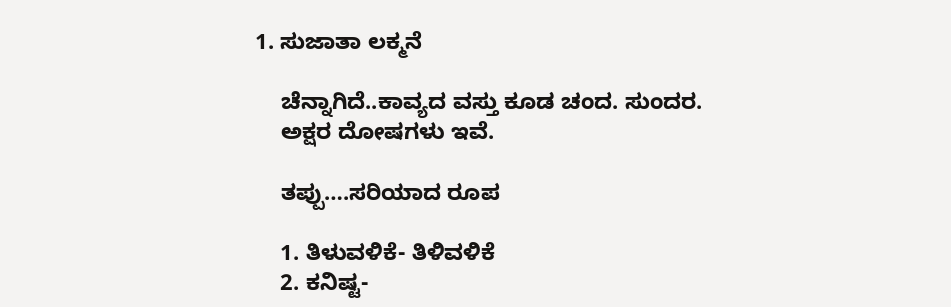1. ಸುಜಾತಾ ಲಕ್ಮನೆ

    ಚೆನ್ನಾಗಿದೆ..ಕಾವ್ಯದ ವಸ್ತು ಕೂಡ ಚಂದ. ಸುಂದರ.
    ಅಕ್ಷರ ದೋಷಗಳು ಇವೆ.

    ತಪ್ಪು….ಸರಿಯಾದ ರೂಪ

    1. ತಿಳುವಳಿಕೆ- ತಿಳಿವಳಿಕೆ
    2. ಕನಿಷ್ಟ-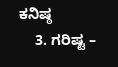ಕನಿಷ್ಠ
    3. ಗರಿಷ್ಟ –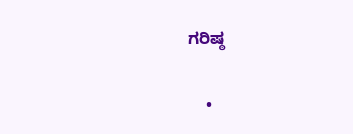ಗರಿಷ್ಠ

    •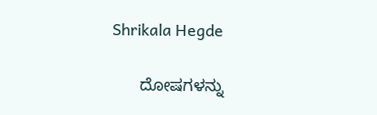Shrikala Hegde

      ದೋಷಗಳನ್ನು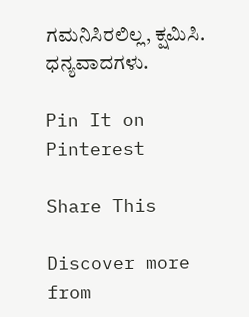ಗಮನಿಸಿರಲಿಲ್ಲ, ಕ್ಷಮಿಸಿ. ಧನ್ಯವಾದಗಳು.

Pin It on Pinterest

Share This

Discover more from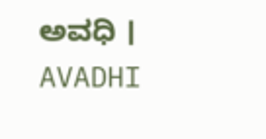ಅವಧಿ । AVADHI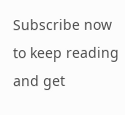Subscribe now to keep reading and get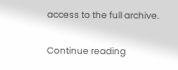access to the full archive.

Continue reading